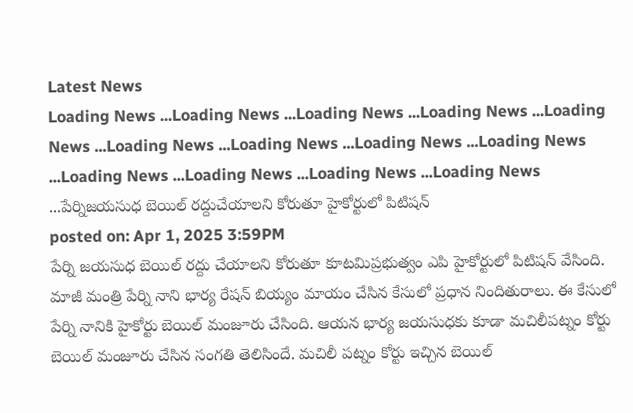Latest News
Loading News ...Loading News ...Loading News ...Loading News ...Loading News ...Loading News ...Loading News ...Loading News ...Loading News ...Loading News ...Loading News ...Loading News ...Loading News ...పేర్నిజయసుధ బెయిల్ రద్దుచేయాలని కోరుతూ హైకోర్టులో పిటిషన్
posted on: Apr 1, 2025 3:59PM
పేర్ని జయసుధ బెయిల్ రద్దు చేయాలని కోరుతూ కూటమిప్రభుత్వం ఎపి హైకోర్టులో పిటిషన్ వేసింది. మాజీ మంత్రి పేర్ని నాని భార్య రేషన్ బియ్యం మాయం చేసిన కేసులో ప్రధాన నిందితురాలు. ఈ కేసులో పేర్ని నానికి హైకోర్టు బెయిల్ మంజూరు చేసింది. ఆయన భార్య జయసుధకు కూడా మచిలీపట్నం కోర్టు బెయిల్ మంజూరు చేసిన సంగతి తెలిసిందే. మచిలీ పట్నం కోర్టు ఇచ్చిన బెయిల్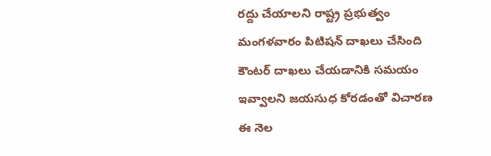రద్దు చేయాలని రాష్ట్ర ప్రభుత్వం మంగళవారం పిటిషన్ దాఖలు చేసింది కౌంటర్ దాఖలు చేయడానికి సమయం ఇవ్వాలని జయసుధ కోరడంతో విచారణ ఈ నెల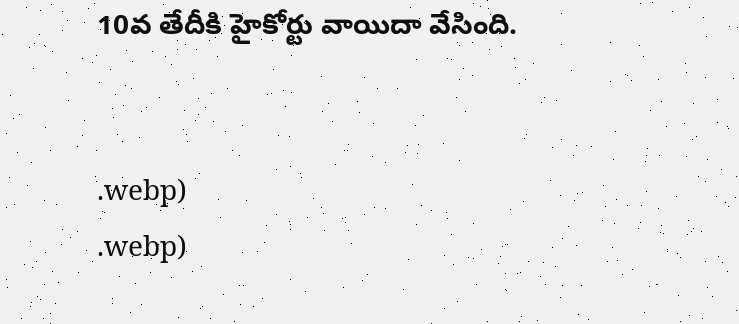10వ తేదీకి హైకోర్టు వాయిదా వేసింది.


.webp)
.webp)